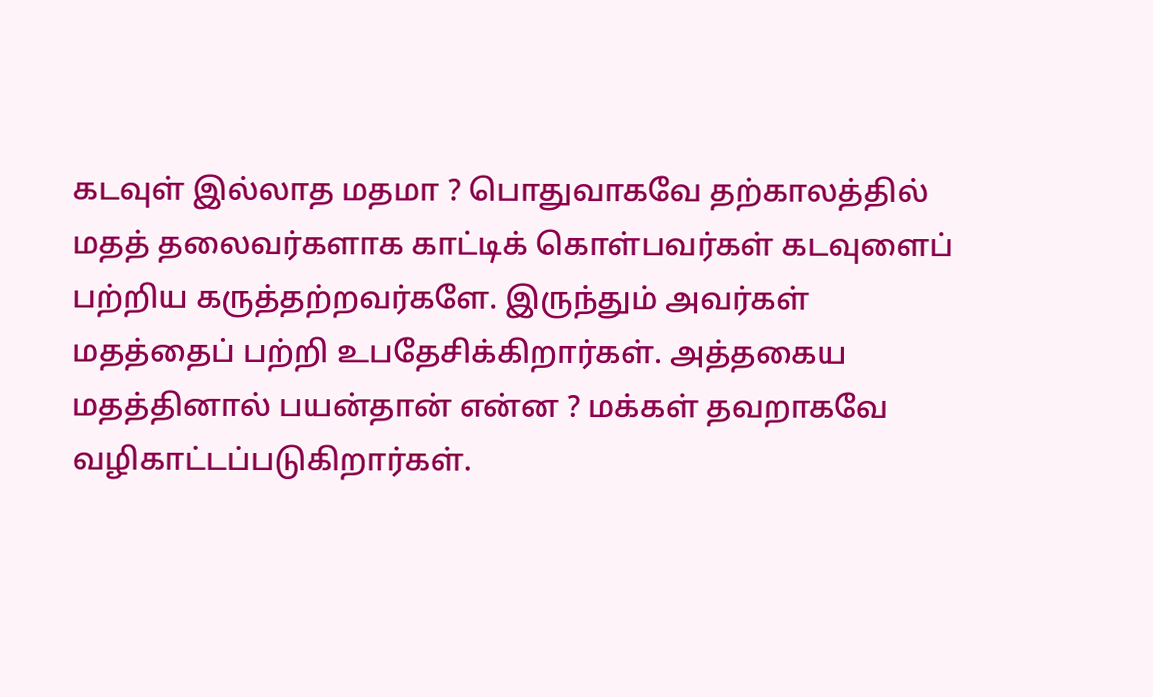கடவுள் இல்லாத மதமா ? பொதுவாகவே தற்காலத்தில் மதத் தலைவர்களாக காட்டிக் கொள்பவர்கள் கடவுளைப் பற்றிய கருத்தற்றவர்களே. இருந்தும் அவர்கள் மதத்தைப் பற்றி உபதேசிக்கிறார்கள். அத்தகைய மதத்தினால் பயன்தான் என்ன ? மக்கள் தவறாகவே வழிகாட்டப்படுகிறார்கள்.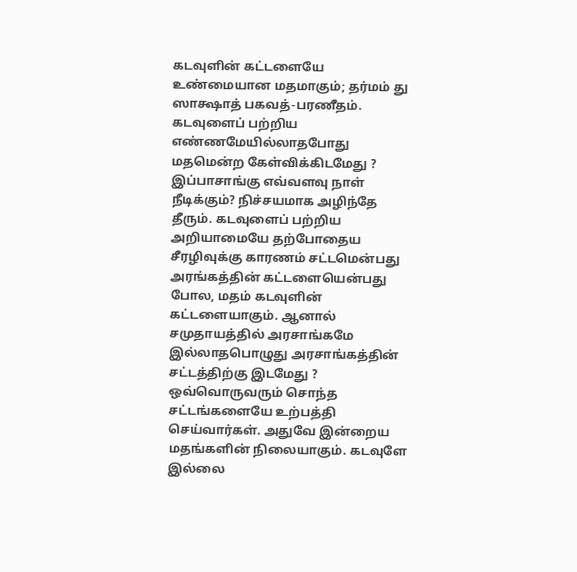கடவுளின் கட்டளையே உண்மையான மதமாகும்; தர்மம் து ஸாக்ஷாத் பகவத்-பரணீதம். கடவுளைப் பற்றிய எண்ணமேயில்லாதபோது மதமென்ற கேள்விக்கிடமேது ? இப்பாசாங்கு எவ்வளவு நாள் நீடிக்கும்? நிச்சயமாக அழிந்தே தீரும். கடவுளைப் பற்றிய அறியாமையே தற்போதைய சீரழிவுக்கு காரணம் சட்டமென்பது அரங்கத்தின் கட்டளையென்பது போல, மதம் கடவுளின் கட்டளையாகும். ஆனால் சமுதாயத்தில் அரசாங்கமே இல்லாதபொழுது அரசாங்கத்தின் சட்டத்திற்கு இடமேது ? ஒவ்வொருவரும் சொந்த சட்டங்களையே உற்பத்தி செய்வார்கள். அதுவே இன்றைய மதங்களின் நிலையாகும். கடவுளே இல்லை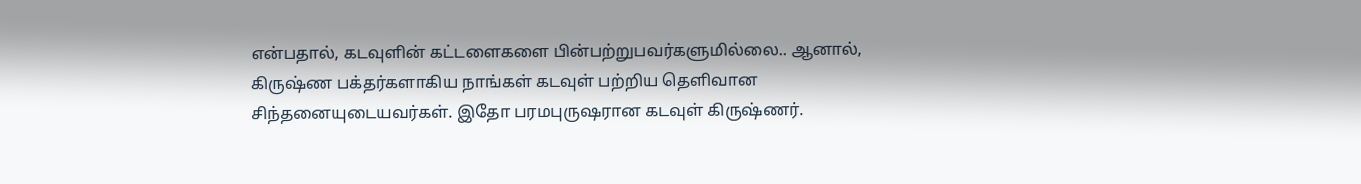என்பதால், கடவுளின் கட்டளைகளை பின்பற்றுபவர்களுமில்லை.. ஆனால், கிருஷ்ண பக்தர்களாகிய நாங்கள் கடவுள் பற்றிய தெளிவான சிந்தனையுடையவர்கள். இதோ பரமபுருஷரான கடவுள் கிருஷ்ணர்.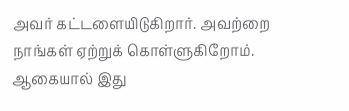அவர் கட்டளையிடுகிறார். அவற்றை நாங்கள் ஏற்றுக் கொள்ளுகிறோம். ஆகையால் இது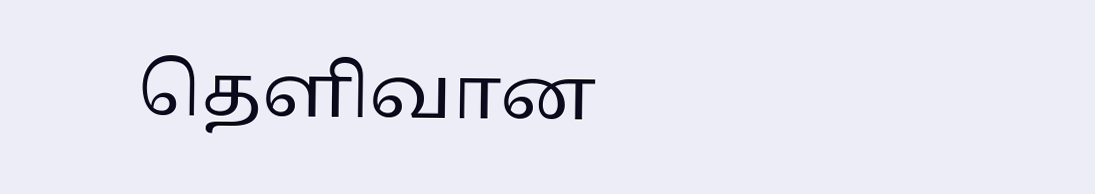தெளிவான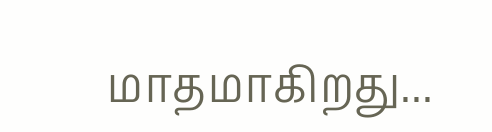மாதமாகிறது...